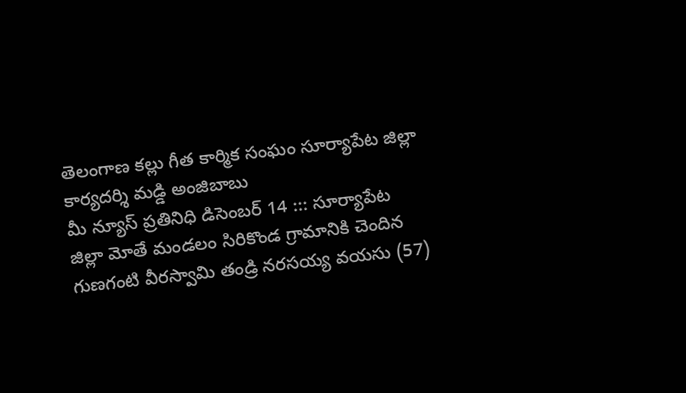తెలంగాణ కల్లు గీత కార్మిక సంఘం సూర్యాపేట జిల్లా కార్యదర్శి మడ్డి అంజిబాబు
మీ న్యూస్ ప్రతినిధి డిసెంబర్ 14 ::: సూర్యాపేట జిల్లా మోతే మండలం సిరికొండ గ్రామానికి చెందిన గుణగంటి వీరస్వామి తండ్రి నరసయ్య వయసు (57)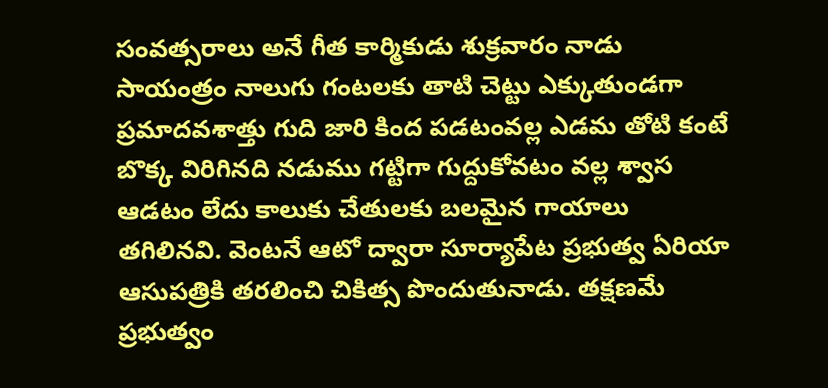సంవత్సరాలు అనే గీత కార్మికుడు శుక్రవారం నాడు సాయంత్రం నాలుగు గంటలకు తాటి చెట్టు ఎక్కుతుండగా ప్రమాదవశాత్తు గుది జారి కింద పడటంవల్ల ఎడమ తోటి కంటే బొక్క విరిగినది నడుము గట్టిగా గుద్దుకోవటం వల్ల శ్వాస ఆడటం లేదు కాలుకు చేతులకు బలమైన గాయాలు తగిలినవి. వెంటనే ఆటో ద్వారా సూర్యాపేట ప్రభుత్వ ఏరియా ఆసుపత్రికి తరలించి చికిత్స పొందుతునాడు. తక్షణమే ప్రభుత్వం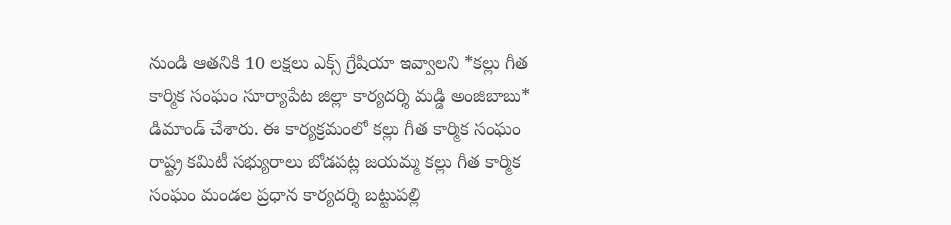నుండి ఆతనికి 10 లక్షలు ఎక్స్ గ్రేషియా ఇవ్వాలని *కల్లు గీత కార్మిక సంఘం సూర్యాపేట జిల్లా కార్యదర్శి మడ్డి అంజిబాబు* డిమాండ్ చేశారు. ఈ కార్యక్రమంలో కల్లు గీత కార్మిక సంఘం రాష్ట్ర కమిటీ సభ్యురాలు బోడపట్ల జయమ్మ కల్లు గీత కార్మిక సంఘం మండల ప్రధాన కార్యదర్శి బట్టుపల్లి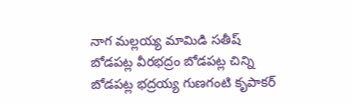నాగ మల్లయ్య మామిడి సతీష్ బోడపట్ల వీరభద్రం బోడపట్ల చిన్ని బోడపట్ల భద్రయ్య గుణగంటి కృపాకర్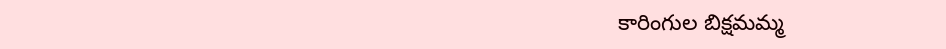కారింగుల బిక్షమమ్మ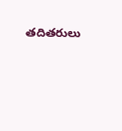తదితరులు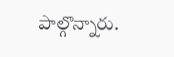పాల్గొన్నారు.